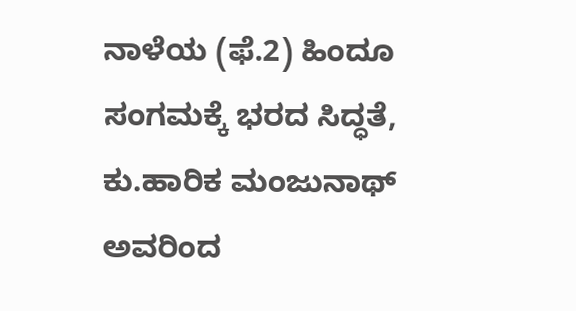ನಾಳೆಯ (ಫೆ.2) ಹಿಂದೂ ಸಂಗಮಕ್ಕೆ ಭರದ ಸಿದ್ಧತೆ, ಕು.ಹಾರಿಕ ಮಂಜುನಾಥ್ ಅವರಿಂದ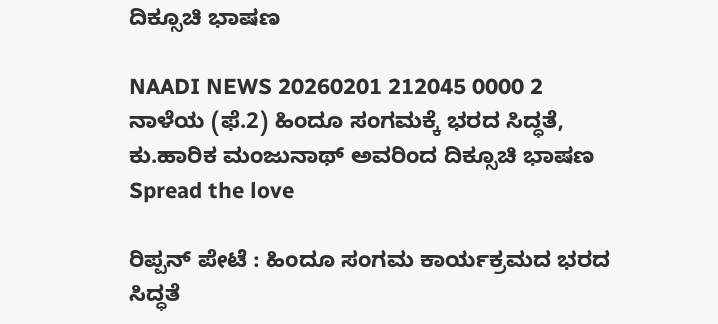ದಿಕ್ಸೂಚಿ ಭಾಷಣ

NAADI NEWS 20260201 212045 0000 2 ನಾಳೆಯ (ಫೆ.2) ಹಿಂದೂ ಸಂಗಮಕ್ಕೆ ಭರದ ಸಿದ್ಧತೆ, ಕು.ಹಾರಿಕ ಮಂಜುನಾಥ್ ಅವರಿಂದ ದಿಕ್ಸೂಚಿ ಭಾಷಣ
Spread the love

ರಿಪ್ಪನ್ ಪೇಟೆ : ಹಿಂದೂ ಸಂಗಮ ಕಾರ್ಯಕ್ರಮದ ಭರದ ಸಿದ್ಧತೆ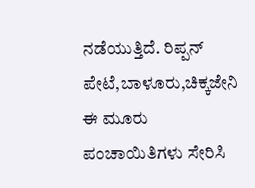ನಡೆಯುತ್ತಿದೆ. ರಿಪ್ಪನ್ ಪೇಟೆ,ಬಾಳೂರು,ಚಿಕ್ಕಜೇನಿ ಈ ಮೂರು ಪಂಚಾಯಿತಿಗಳು ಸೇರಿಸಿ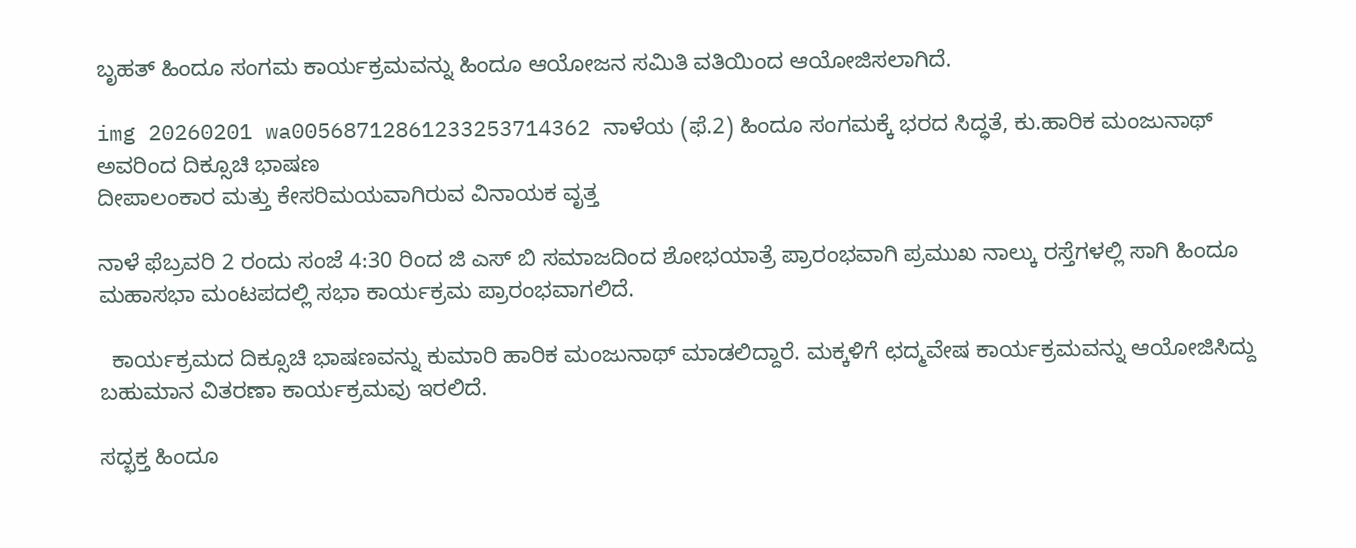ಬೃಹತ್ ಹಿಂದೂ ಸಂಗಮ ಕಾರ್ಯಕ್ರಮವನ್ನು ಹಿಂದೂ ಆಯೋಜನ ಸಮಿತಿ ವತಿಯಿಂದ ಆಯೋಜಿಸಲಾಗಿದೆ.

img 20260201 wa00568712861233253714362 ನಾಳೆಯ (ಫೆ.2) ಹಿಂದೂ ಸಂಗಮಕ್ಕೆ ಭರದ ಸಿದ್ಧತೆ, ಕು.ಹಾರಿಕ ಮಂಜುನಾಥ್ ಅವರಿಂದ ದಿಕ್ಸೂಚಿ ಭಾಷಣ
ದೀಪಾಲಂಕಾರ ಮತ್ತು ಕೇಸರಿಮಯವಾಗಿರುವ ವಿನಾಯಕ ವೃತ್ತ

ನಾಳೆ ಫೆಬ್ರವರಿ 2 ರಂದು ಸಂಜೆ 4:30 ರಿಂದ ಜಿ ಎಸ್ ಬಿ ಸಮಾಜದಿಂದ ಶೋಭಯಾತ್ರೆ ಪ್ರಾರಂಭವಾಗಿ ಪ್ರಮುಖ ನಾಲ್ಕು ರಸ್ತೆಗಳಲ್ಲಿ ಸಾಗಿ ಹಿಂದೂ ಮಹಾಸಭಾ ಮಂಟಪದಲ್ಲಿ ಸಭಾ ಕಾರ್ಯಕ್ರಮ ಪ್ರಾರಂಭವಾಗಲಿದೆ.

  ಕಾರ್ಯಕ್ರಮದ ದಿಕ್ಸೂಚಿ ಭಾಷಣವನ್ನು ಕುಮಾರಿ ಹಾರಿಕ ಮಂಜುನಾಥ್ ಮಾಡಲಿದ್ದಾರೆ. ಮಕ್ಕಳಿಗೆ ಛದ್ಮವೇಷ ಕಾರ್ಯಕ್ರಮವನ್ನು ಆಯೋಜಿಸಿದ್ದು ಬಹುಮಾನ ವಿತರಣಾ ಕಾರ್ಯಕ್ರಮವು ಇರಲಿದೆ.

ಸದ್ಭಕ್ತ ಹಿಂದೂ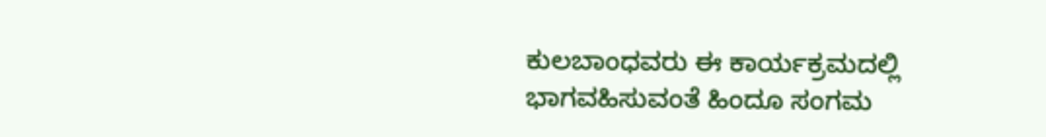ಕುಲಬಾಂಧವರು ಈ ಕಾರ್ಯಕ್ರಮದಲ್ಲಿ ಭಾಗವಹಿಸುವಂತೆ ಹಿಂದೂ ಸಂಗಮ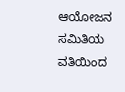ಆಯೋಜನ ಸಮಿತಿಯ ವತಿಯಿಂದ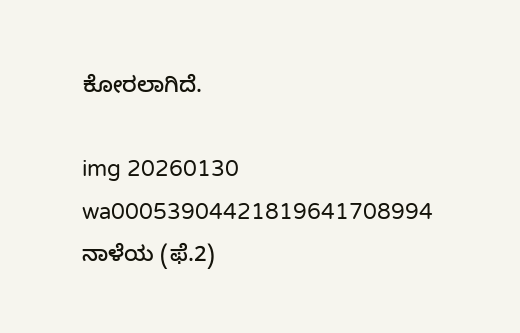ಕೋರಲಾಗಿದೆ.

img 20260130 wa00053904421819641708994 ನಾಳೆಯ (ಫೆ.2)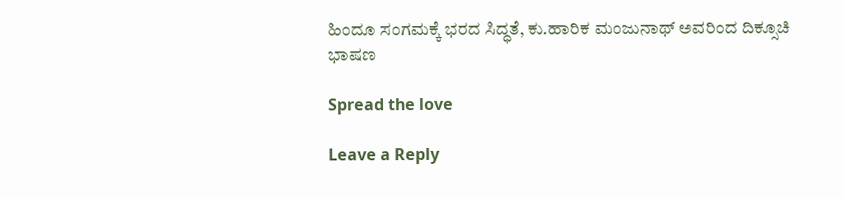ಹಿಂದೂ ಸಂಗಮಕ್ಕೆ ಭರದ ಸಿದ್ಧತೆ, ಕು.ಹಾರಿಕ ಮಂಜುನಾಥ್ ಅವರಿಂದ ದಿಕ್ಸೂಚಿ ಭಾಷಣ

Spread the love

Leave a Reply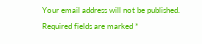Your email address will not be published. Required fields are marked *